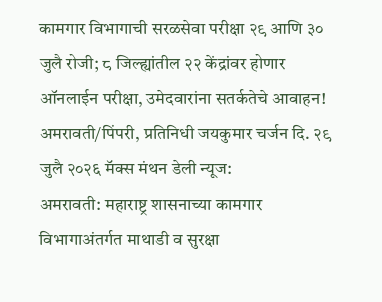कामगार विभागाची सरळसेवा परीक्षा २९ आणि ३० जुलै रोजी; ८ जिल्ह्यांतील २२ केंद्रांवर होणार ऑनलाईन परीक्षा, उमेदवारांना सतर्कतेचे आवाहन!
अमरावती/पिंपरी, प्रतिनिधी जयकुमार चर्जन दि. २९ जुलै २०२६ मॅक्स मंथन डेली न्यूज:
अमरावती: महाराष्ट्र शासनाच्या कामगार विभागाअंतर्गत माथाडी व सुरक्षा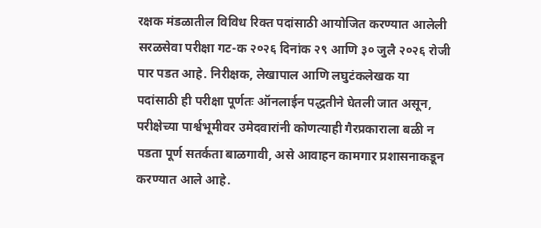रक्षक मंडळातील विविध रिक्त पदांसाठी आयोजित करण्यात आलेली सरळसेवा परीक्षा गट-क २०२६ दिनांक २९ आणि ३० जुलै २०२६ रोजी पार पडत आहे. निरीक्षक, लेखापाल आणि लघुटंकलेखक या पदांसाठी ही परीक्षा पूर्णतः ऑनलाईन पद्धतीने घेतली जात असून, परीक्षेच्या पार्श्वभूमीवर उमेदवारांनी कोणत्याही गैरप्रकाराला बळी न पडता पूर्ण सतर्कता बाळगावी, असे आवाहन कामगार प्रशासनाकडून करण्यात आले आहे.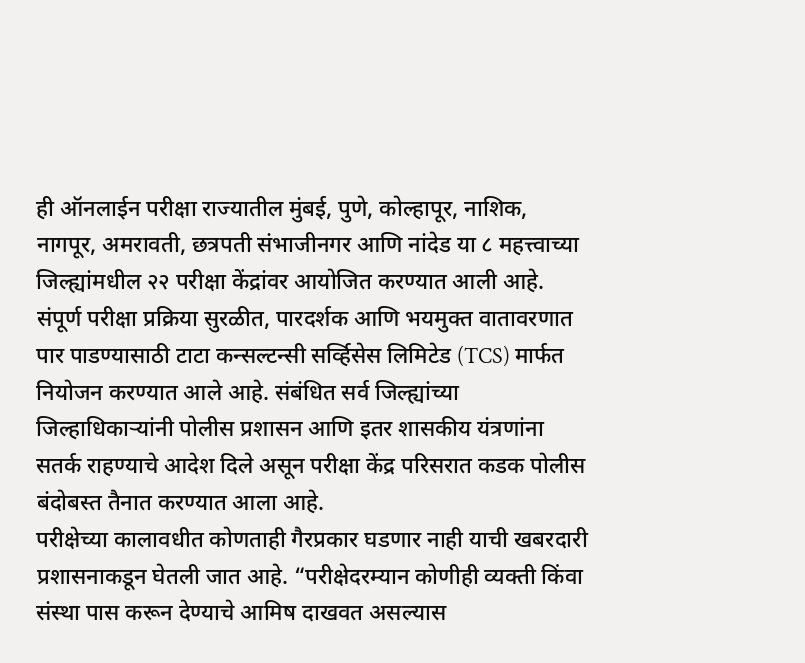ही ऑनलाईन परीक्षा राज्यातील मुंबई, पुणे, कोल्हापूर, नाशिक, नागपूर, अमरावती, छत्रपती संभाजीनगर आणि नांदेड या ८ महत्त्वाच्या जिल्ह्यांमधील २२ परीक्षा केंद्रांवर आयोजित करण्यात आली आहे. संपूर्ण परीक्षा प्रक्रिया सुरळीत, पारदर्शक आणि भयमुक्त वातावरणात पार पाडण्यासाठी टाटा कन्सल्टन्सी सर्व्हिसेस लिमिटेड (TCS) मार्फत नियोजन करण्यात आले आहे. संबंधित सर्व जिल्ह्यांच्या जिल्हाधिकाऱ्यांनी पोलीस प्रशासन आणि इतर शासकीय यंत्रणांना सतर्क राहण्याचे आदेश दिले असून परीक्षा केंद्र परिसरात कडक पोलीस बंदोबस्त तैनात करण्यात आला आहे.
परीक्षेच्या कालावधीत कोणताही गैरप्रकार घडणार नाही याची खबरदारी प्रशासनाकडून घेतली जात आहे. “परीक्षेदरम्यान कोणीही व्यक्ती किंवा संस्था पास करून देण्याचे आमिष दाखवत असल्यास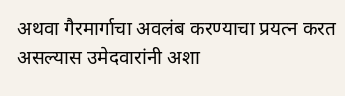अथवा गैरमार्गाचा अवलंब करण्याचा प्रयत्न करत असल्यास उमेदवारांनी अशा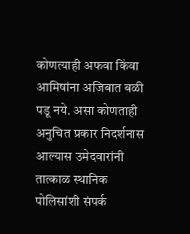कोणत्याही अफवा किंवा आमिषांना अजिबात बळी पडू नये. असा कोणताही अनुचित प्रकार निदर्शनास आल्यास उमेदवारांनी तात्काळ स्थानिक पोलिसांशी संपर्क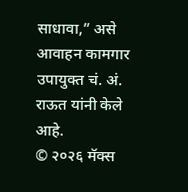साधावा,” असे आवाहन कामगार उपायुक्त चं. अं. राऊत यांनी केले आहे.
© २०२६ मॅक्स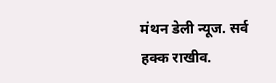मंथन डेली न्यूज. सर्व हक्क राखीव.